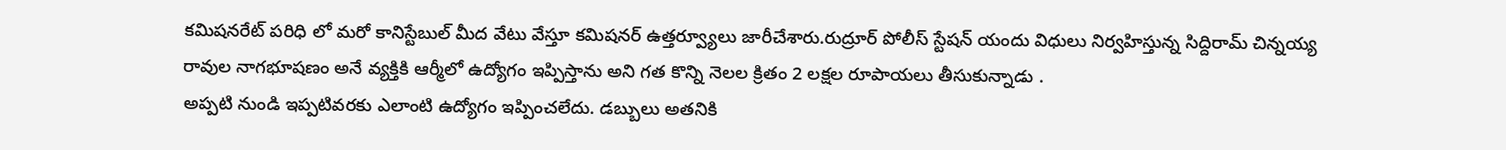కమిషనరేట్ పరిధి లో మరో కానిస్టేబుల్ మీద వేటు వేస్తూ కమిషనర్ ఉత్తర్వ్యూలు జారీచేశారు.రుద్రూర్ పోలీస్ స్టేషన్ యందు విధులు నిర్వహిస్తున్న సిద్దిరామ్ చిన్నయ్య రావుల నాగభూషణం అనే వ్యక్తికి ఆర్మీలో ఉద్యోగం ఇప్పిస్తాను అని గత కొన్ని నెలల క్రితం 2 లక్షల రూపాయలు తీసుకున్నాడు .
అప్పటి నుండి ఇప్పటివరకు ఎలాంటి ఉద్యోగం ఇప్పించలేదు. డబ్బులు అతనికి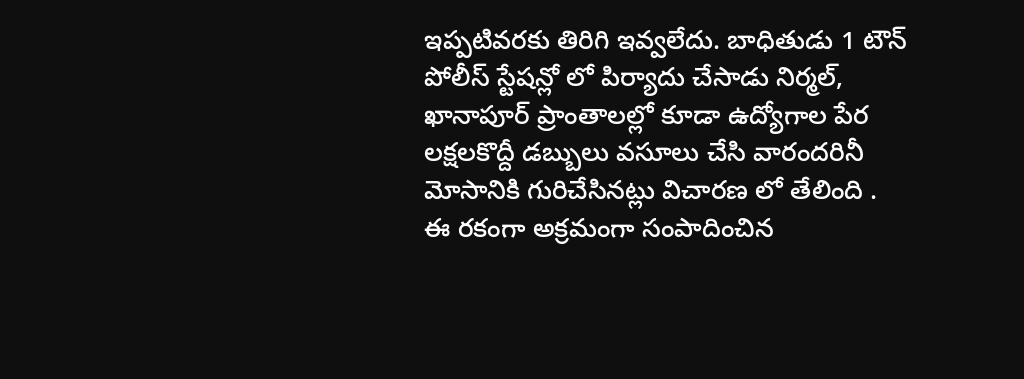ఇప్పటివరకు తిరిగి ఇవ్వలేదు. బాధితుడు 1 టౌన్ పోలీస్ స్టేషన్లో లో పిర్యాదు చేసాడు నిర్మల్, ఖానాపూర్ ప్రాంతాలల్లో కూడా ఉద్యోగాల పేర లక్షలకొద్దీ డబ్బులు వసూలు చేసి వారందరినీ మోసానికి గురిచేసినట్లు విచారణ లో తేలింది .
ఈ రకంగా అక్రమంగా సంపాదించిన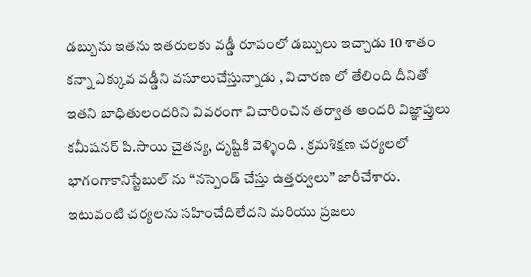డబ్బును ఇతను ఇతరులకు వడ్డీ రూపంలో డబ్బులు ఇచ్చాడు 10 శాతం కన్నా ఎక్కువ వడ్డీని వసూలుచేస్తున్నాడు , విచారణ లో తేలింది దీనితో ఇతని బాధితులందరిని వివరంగా విచారించిన తర్వాత అందరి విజ్ఞాప్తులు కమీషనర్ పి.సాయి చైతన్య, దృష్టికి వెళ్ళింది . క్రమశిక్షణ చర్యలలో భాగంగాకానిస్టేబుల్ ను “నస్పెండ్ చేస్తు ఉత్తర్వులు” జారీచేశారు.
ఇటువంటి చర్యలను సహించేదిలేదని మరియు ప్రజలు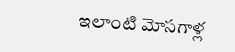ఇలాంటి మోసగాళ్ల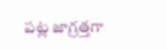పట్ల జాగ్రత్తగా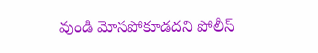వుండి మోసపోకూడదని పోలీస్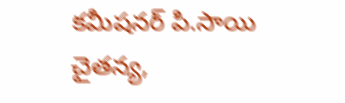కమీషనర్ పి.సాయి చైతన్య,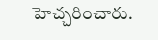హెచ్చరించారు.